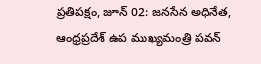ప్రతిపక్షం, జూన్ 02: జనసేన అధినేత, ఆంధ్రప్రదేశ్ ఉప ముఖ్యమంత్రి పవన్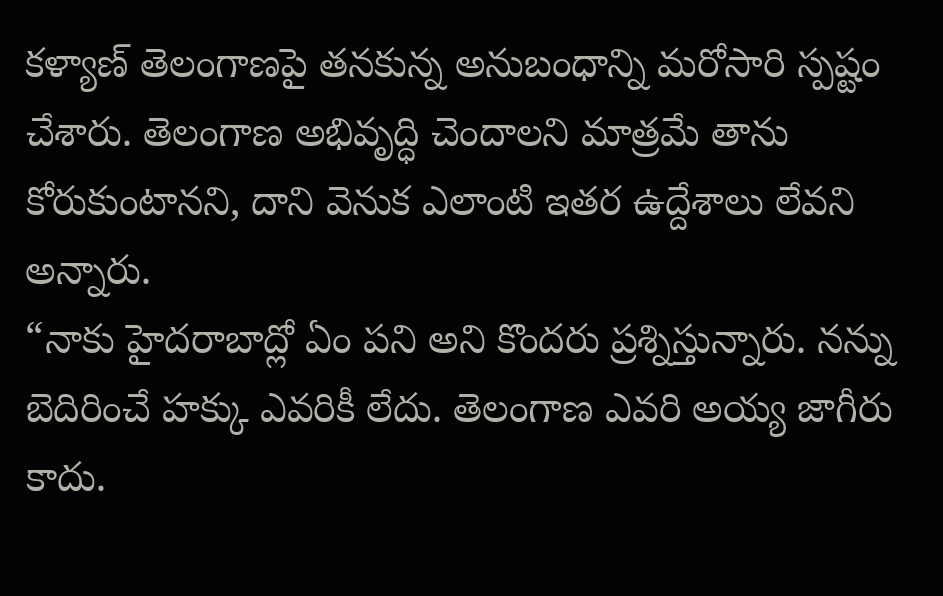కళ్యాణ్ తెలంగాణపై తనకున్న అనుబంధాన్ని మరోసారి స్పష్టం చేశారు. తెలంగాణ అభివృద్ధి చెందాలని మాత్రమే తాను కోరుకుంటానని, దాని వెనుక ఎలాంటి ఇతర ఉద్దేశాలు లేవని అన్నారు.
“నాకు హైదరాబాద్లో ఏం పని అని కొందరు ప్రశ్నిస్తున్నారు. నన్ను బెదిరించే హక్కు ఎవరికీ లేదు. తెలంగాణ ఎవరి అయ్య జాగీరు కాదు.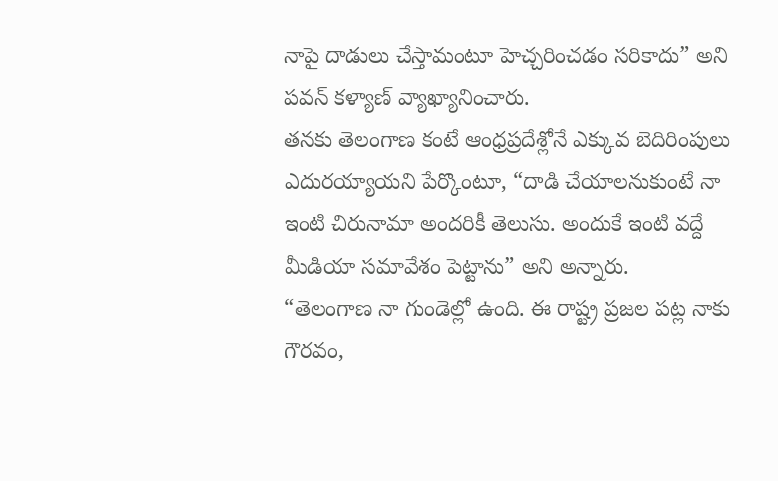నాపై దాడులు చేస్తామంటూ హెచ్చరించడం సరికాదు” అని పవన్ కళ్యాణ్ వ్యాఖ్యానించారు.
తనకు తెలంగాణ కంటే ఆంధ్రప్రదేశ్లోనే ఎక్కువ బెదిరింపులు ఎదురయ్యాయని పేర్కొంటూ, “దాడి చేయాలనుకుంటే నా ఇంటి చిరునామా అందరికీ తెలుసు. అందుకే ఇంటి వద్దే మీడియా సమావేశం పెట్టాను” అని అన్నారు.
“తెలంగాణ నా గుండెల్లో ఉంది. ఈ రాష్ట్ర ప్రజల పట్ల నాకు గౌరవం,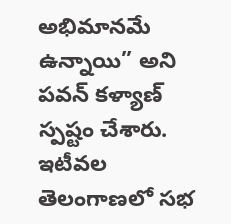అభిమానమే ఉన్నాయి” అని పవన్ కళ్యాణ్ స్పష్టం చేశారు. ఇటీవల తెలంగాణలో సభ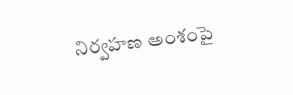నిర్వహణ అంశంపై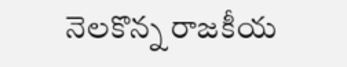నెలకొన్న రాజకీయ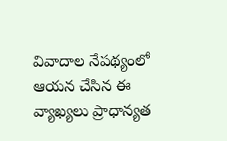వివాదాల నేపథ్యంలో ఆయన చేసిన ఈ వ్యాఖ్యలు ప్రాధాన్యత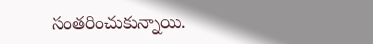సంతరించుకున్నాయి.